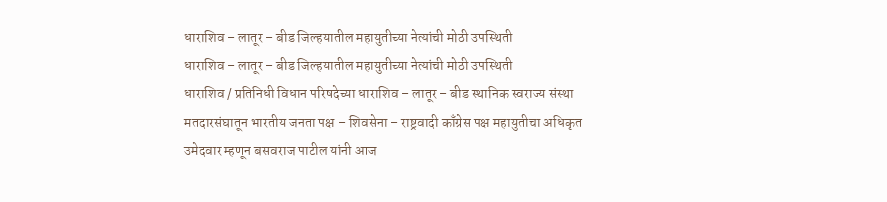धाराशिव – लातूर – बीड जिल्हयातील महायुतीच्या नेत्यांची मोठी उपस्थिती
धाराशिव – लातूर – बीड जिल्हयातील महायुतीच्या नेत्यांची मोठी उपस्थिती
धाराशिव / प्रतिनिधी विधान परिषदेच्या धाराशिव – लातूर – बीड स्थानिक स्वराज्य संस्था मतदारसंघातून भारतीय जनता पक्ष – शिवसेना – राष्ट्रवादी काँग्रेस पक्ष महायुतीचा अधिकृत उमेदवार म्हणून बसवराज पाटील यांनी आज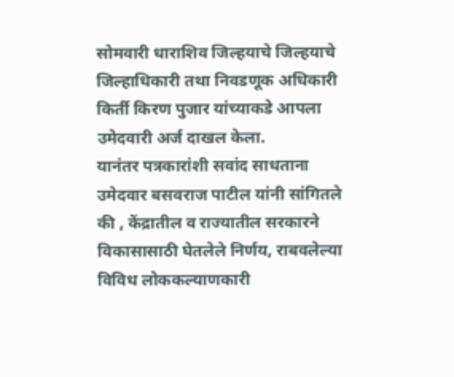सोमवारी धाराशिव जिल्हयाचे जिल्हयाचे जिल्हाधिकारी तथा निवडणूक अधिकारी किर्ती किरण पुजार यांच्याकडे आपला उमेदवारी अर्ज दाखल केला.
यानंतर पत्रकारांशी सवांद साधताना उमेदवार बसवराज पाटील यांनी सांगितले की , केंद्रातील व राज्यातील सरकारने विकासासाठी घेतलेले निर्णय, राबवलेल्या विविध लोककल्याणकारी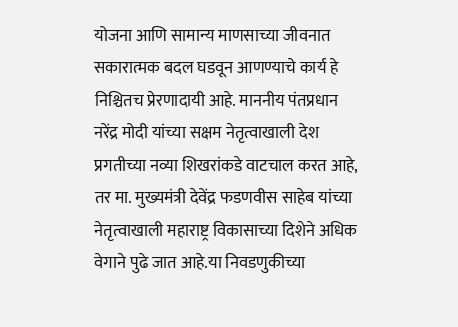योजना आणि सामान्य माणसाच्या जीवनात सकारात्मक बदल घडवून आणण्याचे कार्य हे निश्चितच प्रेरणादायी आहे. माननीय पंतप्रधान नरेंद्र मोदी यांच्या सक्षम नेतृत्वाखाली देश प्रगतीच्या नव्या शिखरांकडे वाटचाल करत आहे, तर मा. मुख्यमंत्री देवेंद्र फडणवीस साहेब यांच्या नेतृत्वाखाली महाराष्ट्र विकासाच्या दिशेने अधिक वेगाने पुढे जात आहे.या निवडणुकीच्या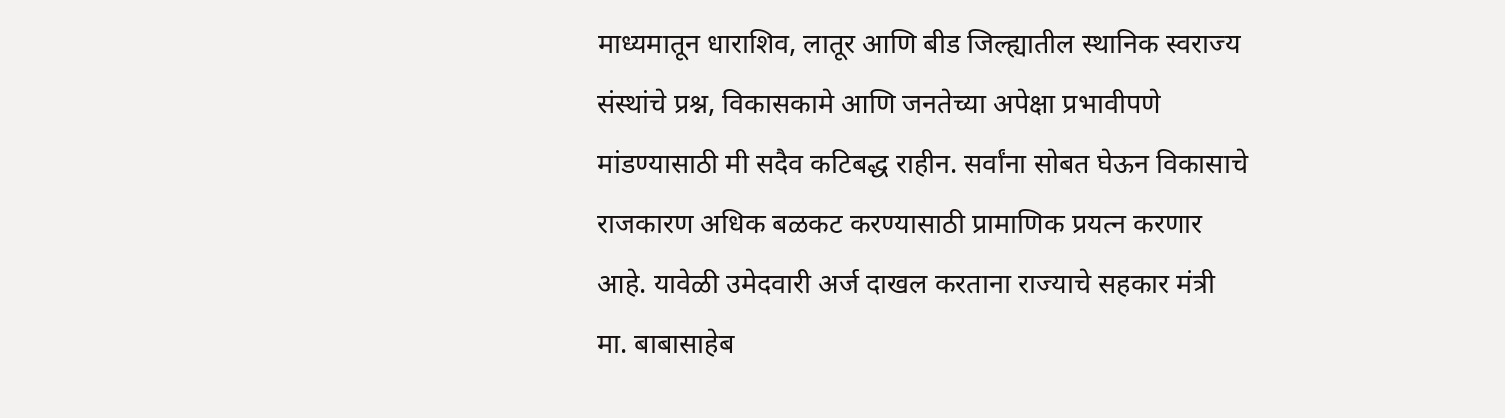माध्यमातून धाराशिव, लातूर आणि बीड जिल्ह्यातील स्थानिक स्वराज्य संस्थांचे प्रश्न, विकासकामे आणि जनतेच्या अपेक्षा प्रभावीपणे मांडण्यासाठी मी सदैव कटिबद्ध राहीन. सर्वांना सोबत घेऊन विकासाचे राजकारण अधिक बळकट करण्यासाठी प्रामाणिक प्रयत्न करणार आहे. यावेळी उमेदवारी अर्ज दाखल करताना राज्याचे सहकार मंत्री मा. बाबासाहेब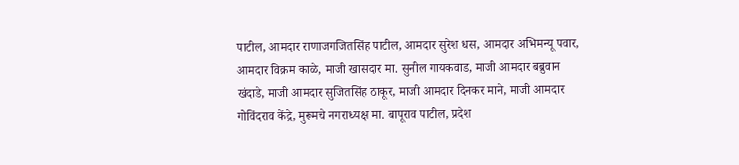पाटील, आमदार राणाजगजितसिंह पाटील, आमदार सुरेश धस, आमदार अभिमन्यू पवार, आमदार विक्रम काळे, माजी खासदार मा. सुनील गायकवाड, माजी आमदार बब्रुवान खंदाडे, माजी आमदार सुजितसिंह ठाकूर, माजी आमदार दिनकर माने, माजी आमदार गोविंदराव केंद्रे, मुरूमचे नगराध्यक्ष मा. बापूराव पाटील, प्रदेश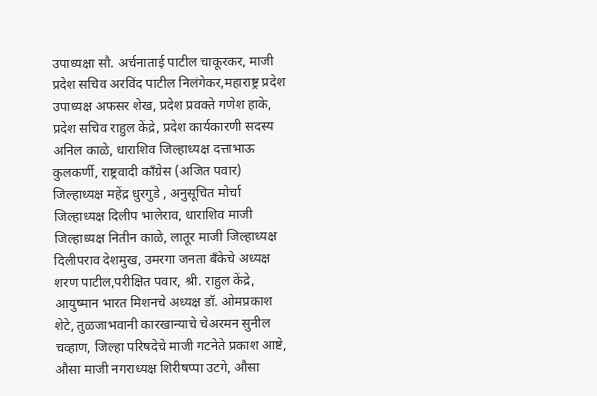उपाध्यक्षा सौ. अर्चनाताई पाटील चाकूरकर, माजी प्रदेश सचिव अरविंद पाटील निलंगेकर,महाराष्ट्र प्रदेश उपाध्यक्ष अफसर शेख, प्रदेश प्रवक्ते गणेश हाके, प्रदेश सचिव राहुल केंद्रे, प्रदेश कार्यकारणी सदस्य अनिल काळे, धाराशिव जिल्हाध्यक्ष दत्ताभाऊ कुलकर्णी, राष्ट्रवादी काँग्रेस (अजित पवार) जिल्हाध्यक्ष महेंद्र धुरगुडे , अनुसूचित मोर्चा जिल्हाध्यक्ष दिलीप भालेराव, धाराशिव माजी जिल्हाध्यक्ष नितीन काळे, लातूर माजी जिल्हाध्यक्ष दिलीपराव देशमुख, उमरगा जनता बँकेचे अध्यक्ष शरण पाटील,परीक्षित पवार, श्री. राहुल केंद्रे, आयुष्मान भारत मिशनचे अध्यक्ष डॉ. ओमप्रकाश शेटे, तुळजाभवानी कारखान्याचे चेअरमन सुनील चव्हाण, जिल्हा परिषदेचे माजी गटनेते प्रकाश आष्टे, औसा माजी नगराध्यक्ष शिरीषप्पा उटगे, औसा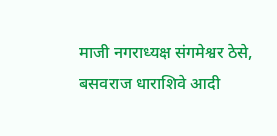माजी नगराध्यक्ष संगमेश्वर ठेसे, बसवराज धाराशिवे आदी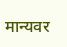मान्यवर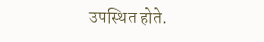उपस्थित होते.